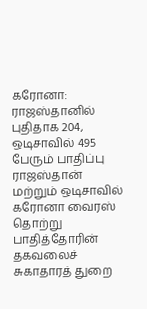கரோனா: ராஜஸ்தானில் புதிதாக 204, ஒடிசாவில் 495 பேரும் பாதிப்பு
ராஜஸ்தான் மற்றும் ஒடிசாவில் கரோனா வைரஸ் தொற்று பாதித்தோரின் தகவலைச் சுகாதாரத் துறை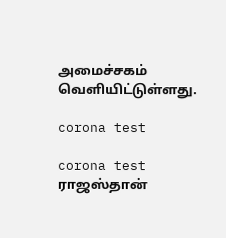அமைச்சகம் வெளியிட்டுள்ளது.

corona test

corona test
ராஜஸ்தான்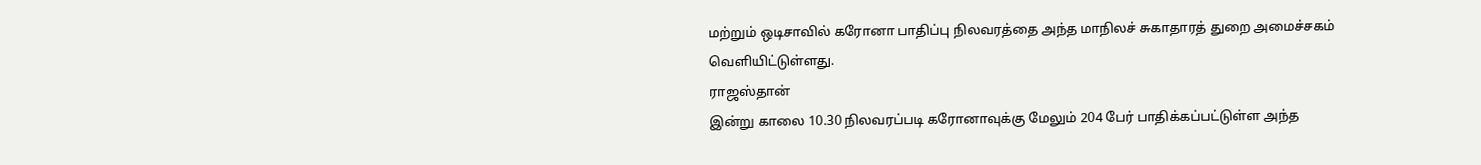மற்றும் ஒடிசாவில் கரோனா பாதிப்பு நிலவரத்தை அந்த மாநிலச் சுகாதாரத் துறை அமைச்சகம் வெளியிட்டுள்ளது.
ராஜஸ்தான்
இன்று காலை 10.30 நிலவரப்படி கரோனாவுக்கு மேலும் 204 பேர் பாதிக்கப்பட்டுள்ள அந்த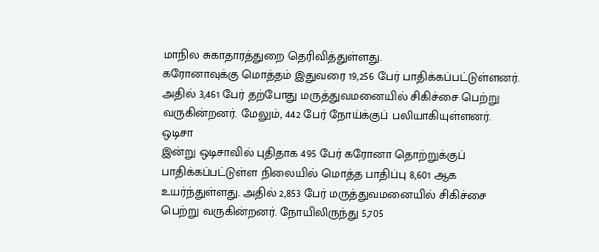மாநில சுகாதாரத்துறை தெரிவித்துள்ளது.
கரோனாவுக்கு மொத்தம் இதுவரை 19,256 பேர் பாதிக்கப்பட்டுள்ளனர். அதில் 3,461 பேர் தற்போது மருத்துவமனையில் சிகிச்சை பெற்று வருகின்றனர். மேலும், 442 பேர் நோய்க்குப் பலியாகியுள்ளனர்.
ஒடிசா
இன்று ஒடிசாவில் புதிதாக 495 பேர் கரோனா தொற்றுக்குப் பாதிக்கப்பட்டுள்ள நிலையில் மொத்த பாதிப்பு 8,601 ஆக உயர்ந்துள்ளது. அதில் 2,853 பேர் மருத்துவமனையில் சிகிச்சை பெற்று வருகின்றனர். நோயிலிருந்து 5,705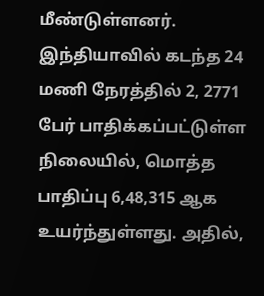மீண்டுள்ளனர்.
இந்தியாவில் கடந்த 24 மணி நேரத்தில் 2, 2771 பேர் பாதிக்கப்பட்டுள்ள நிலையில், மொத்த பாதிப்பு 6,48,315 ஆக உயர்ந்துள்ளது. அதில்,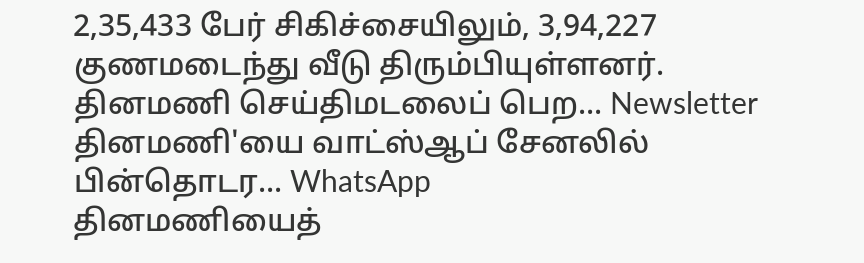2,35,433 பேர் சிகிச்சையிலும், 3,94,227 குணமடைந்து வீடு திரும்பியுள்ளனர்.
தினமணி செய்திமடலைப் பெற... Newsletter
தினமணி'யை வாட்ஸ்ஆப் சேனலில் பின்தொடர... WhatsApp
தினமணியைத்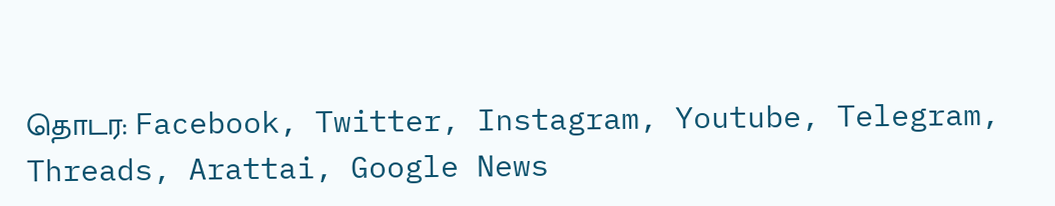தொடர: Facebook, Twitter, Instagram, Youtube, Telegram, Threads, Arattai, Google News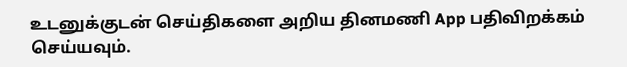உடனுக்குடன் செய்திகளை அறிய தினமணி App பதிவிறக்கம் செய்யவும்.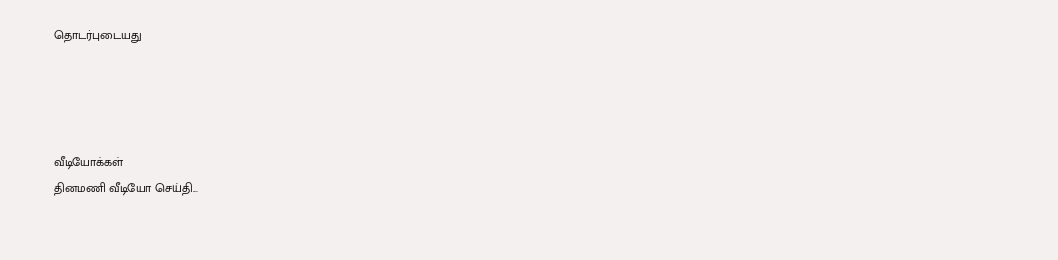தொடர்புடையது




வீடியோக்கள்
தினமணி வீடியோ செய்தி...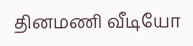தினமணி வீடியோ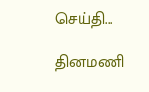செய்தி...

தினமணி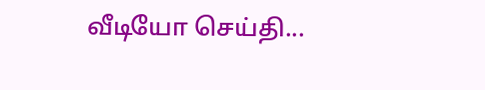வீடியோ செய்தி...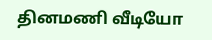தினமணி வீடியோ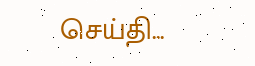செய்தி...